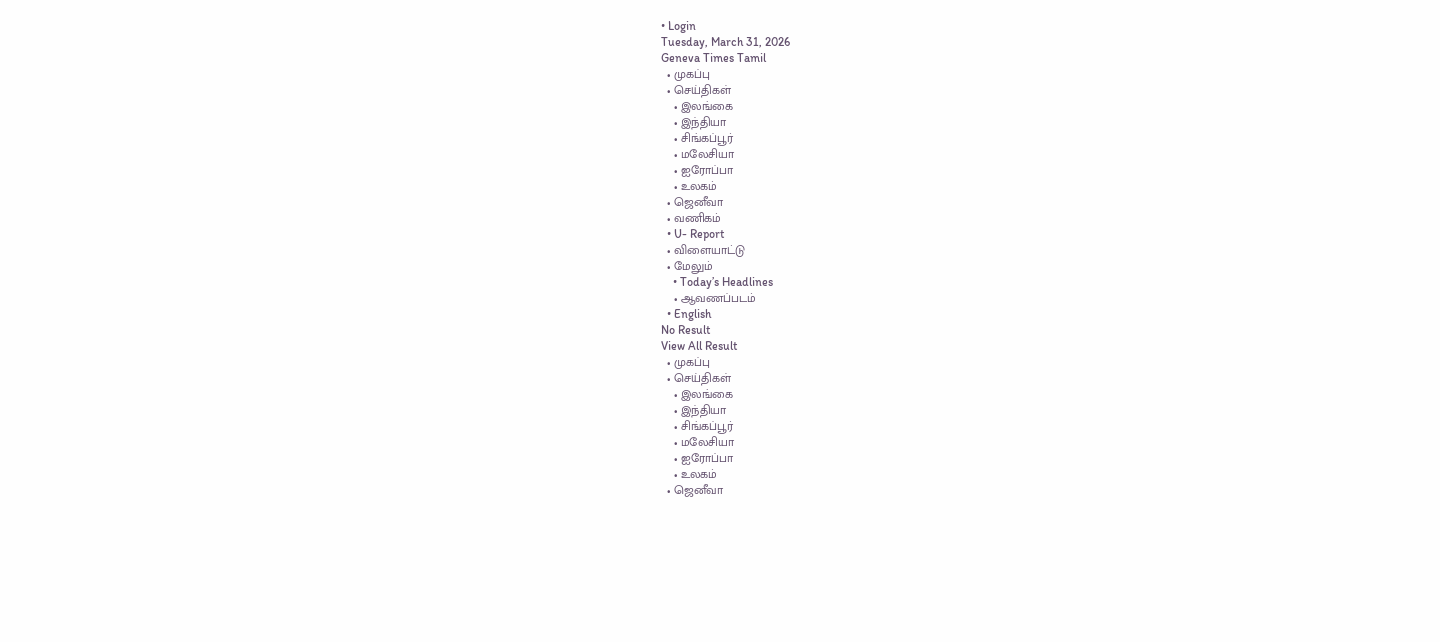• Login
Tuesday, March 31, 2026
Geneva Times Tamil
  • முகப்பு
  • செய்திகள்
    • இலங்கை
    • இந்தியா
    • சிங்கப்பூர்
    • மலேசியா
    • ஐரோப்பா
    • உலகம்
  • ஜெனீவா
  • வணிகம்
  • U- Report
  • விளையாட்டு
  • மேலும்
    • Today’s Headlines
    • ஆவணப்படம்
  • English
No Result
View All Result
  • முகப்பு
  • செய்திகள்
    • இலங்கை
    • இந்தியா
    • சிங்கப்பூர்
    • மலேசியா
    • ஐரோப்பா
    • உலகம்
  • ஜெனீவா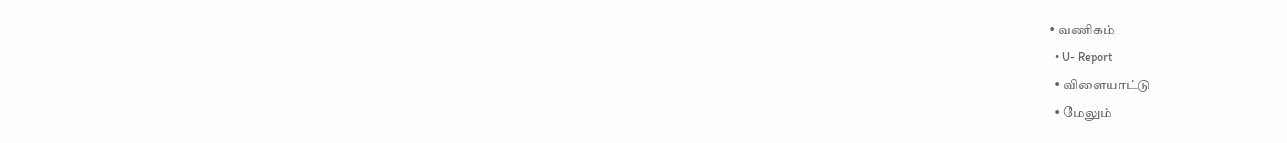• வணிகம்
  • U- Report
  • விளையாட்டு
  • மேலும்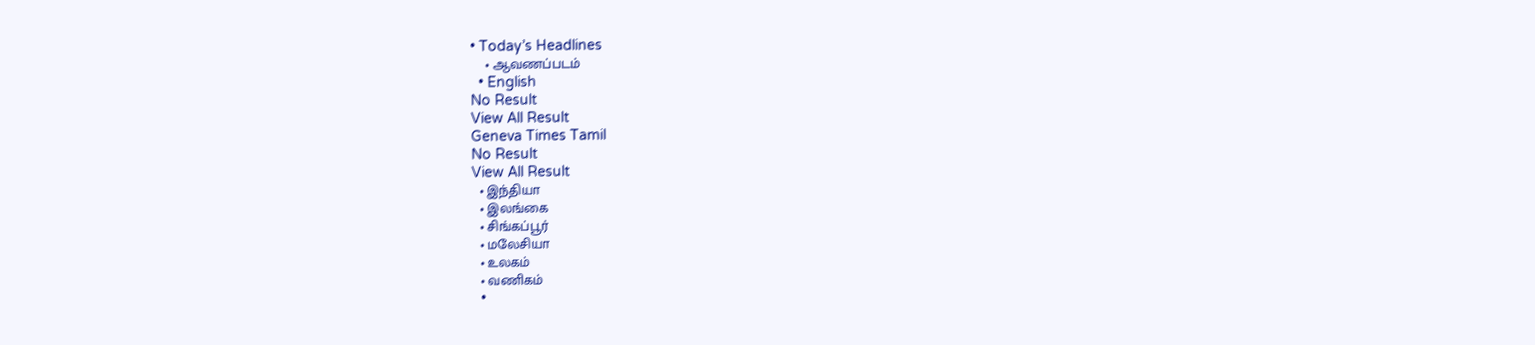• Today’s Headlines
    • ஆவணப்படம்
  • English
No Result
View All Result
Geneva Times Tamil
No Result
View All Result
  • இந்தியா
  • இலங்கை
  • சிங்கப்பூர்
  • மலேசியா
  • உலகம்
  • வணிகம்
  •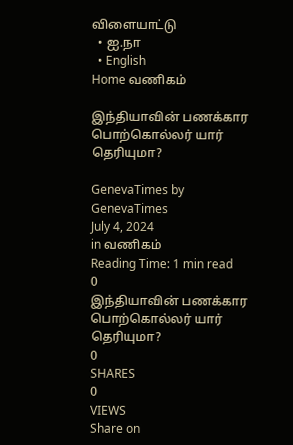விளையாட்டு
  • ஐ.நா
  • English
Home வணிகம்

இந்தியாவின் பணக்கார பொற்கொல்லர் யார் தெரியுமா?

GenevaTimes by GenevaTimes
July 4, 2024
in வணிகம்
Reading Time: 1 min read
0
இந்தியாவின் பணக்கார பொற்கொல்லர் யார் தெரியுமா?
0
SHARES
0
VIEWS
Share on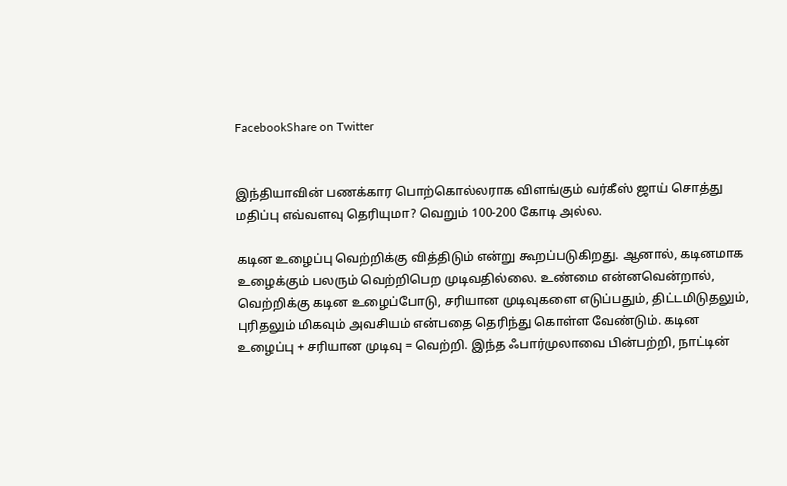FacebookShare on Twitter


இந்தியாவின் பணக்கார பொற்கொல்லராக விளங்கும் வர்கீஸ் ஜாய் சொத்து மதிப்பு எவ்வளவு தெரியுமா? வெறும் 100-200 கோடி அல்ல.

கடின உழைப்பு வெற்றிக்கு வித்திடும் என்று கூறப்படுகிறது. ஆனால், கடினமாக உழைக்கும் பலரும் வெற்றிபெற முடிவதில்லை. உண்மை என்னவென்றால், வெற்றிக்கு கடின உழைப்போடு, சரியான முடிவுகளை எடுப்பதும், திட்டமிடுதலும், புரிதலும் மிகவும் அவசியம் என்பதை தெரிந்து கொள்ள வேண்டும். கடின உழைப்பு + சரியான முடிவு = வெற்றி. இந்த ஃபார்முலாவை பின்பற்றி, நாட்டின்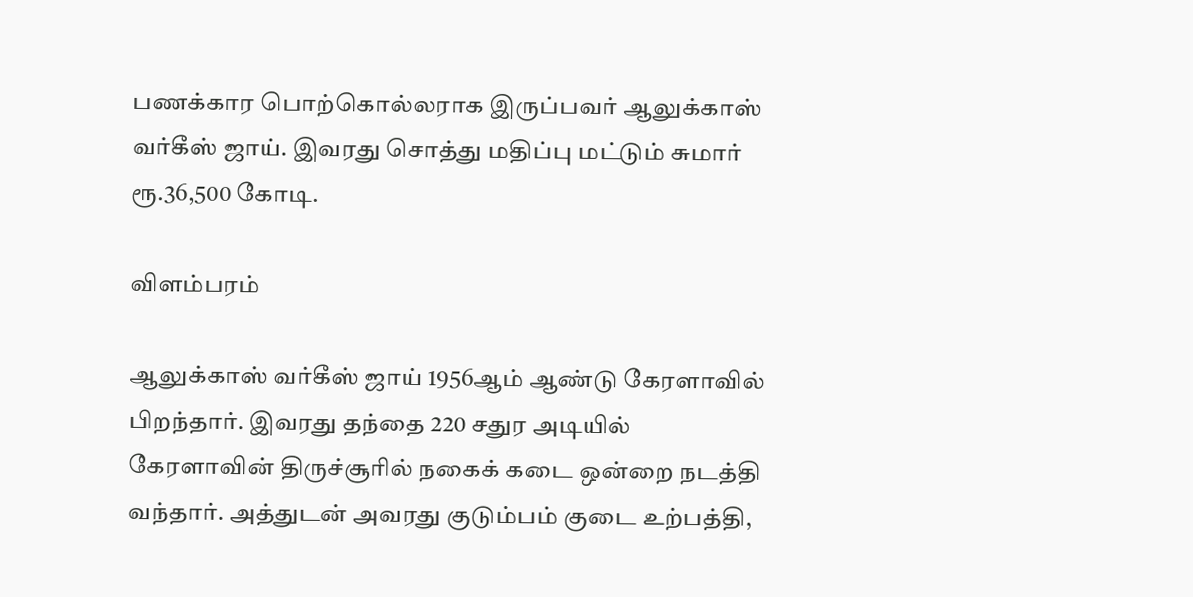பணக்கார பொற்கொல்லராக இருப்பவர் ஆலுக்காஸ் வர்கீஸ் ஜாய். இவரது சொத்து மதிப்பு மட்டும் சுமார் ரூ.36,500 கோடி.

விளம்பரம்

ஆலுக்காஸ் வர்கீஸ் ஜாய் 1956ஆம் ஆண்டு கேரளாவில் பிறந்தார். இவரது தந்தை 220 சதுர அடியில் கேரளாவின் திருச்சூரில் நகைக் கடை ஒன்றை நடத்தி வந்தார். அத்துடன் அவரது குடும்பம் குடை உற்பத்தி,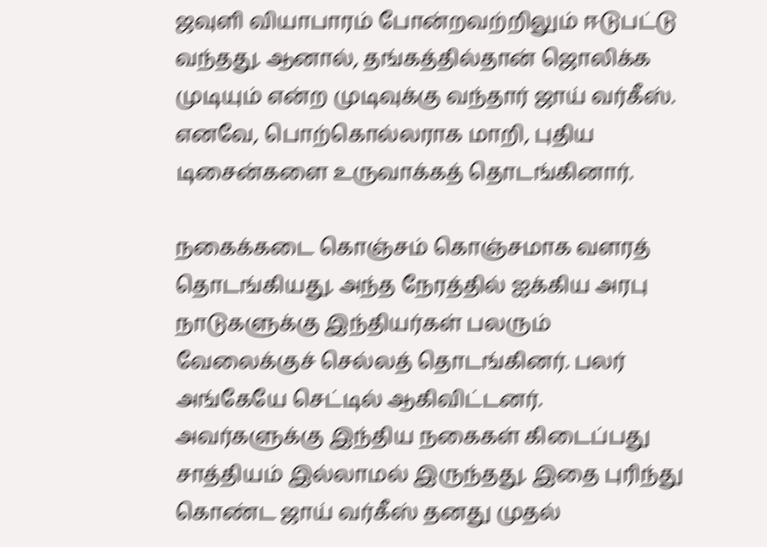ஜவுளி வியாபாரம் போன்றவற்றிலும் ஈடுபட்டு வந்தது. ஆனால், தங்கத்தில்தான் ஜொலிக்க முடியும் என்ற முடிவுக்கு வந்தார் ஜாய் வர்கீஸ். எனவே, பொற்கொல்லராக மாறி, புதிய டிசைன்களை உருவாக்கத் தொடங்கினார்.

நகைக்கடை கொஞ்சம் கொஞ்சமாக வளரத் தொடங்கியது. அந்த நேரத்தில் ஐக்கிய அரபு நாடுகளுக்கு இந்தியர்கள் பலரும் வேலைக்குச் செல்லத் தொடங்கினர். பலர் அங்கேயே செட்டில் ஆகிவிட்டனர். அவர்களுக்கு இந்திய நகைகள் கிடைப்பது சாத்தியம் இல்லாமல் இருந்தது. இதை புரிந்து கொண்ட ஜாய் வர்கீஸ் தனது முதல்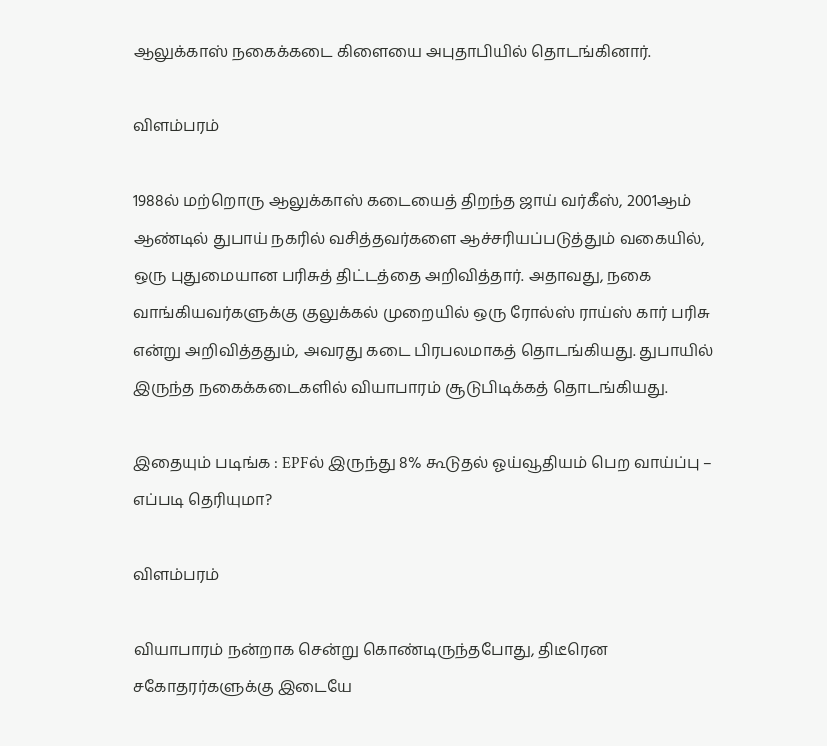ஆலுக்காஸ் நகைக்கடை கிளையை அபுதாபியில் தொடங்கினார்.

விளம்பரம்

1988ல் மற்றொரு ஆலுக்காஸ் கடையைத் திறந்த ஜாய் வர்கீஸ், 2001ஆம் ஆண்டில் துபாய் நகரில் வசித்தவர்களை ஆச்சரியப்படுத்தும் வகையில், ஒரு புதுமையான பரிசுத் திட்டத்தை அறிவித்தார். அதாவது, நகை வாங்கியவர்களுக்கு குலுக்கல் முறையில் ஒரு ரோல்ஸ் ராய்ஸ் கார் பரிசு என்று அறிவித்ததும், அவரது கடை பிரபலமாகத் தொடங்கியது. துபாயில் இருந்த நகைக்கடைகளில் வியாபாரம் சூடுபிடிக்கத் தொடங்கியது.

இதையும் படிங்க : EPFல் இருந்து 8% கூடுதல் ஓய்வூதியம் பெற வாய்ப்பு – எப்படி தெரியுமா?

விளம்பரம்

வியாபாரம் நன்றாக சென்று கொண்டிருந்தபோது, திடீரென சகோதரர்களுக்கு இடையே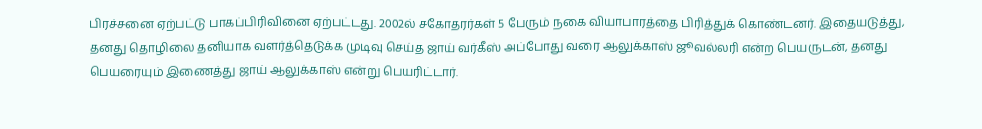பிரச்சனை ஏற்பட்டு பாகப்பிரிவினை ஏற்பட்டது. 2002ல் சகோதரர்கள் 5 பேரும் நகை வியாபாரத்தை பிரித்துக் கொண்டனர். இதையடுத்து, தனது தொழிலை தனியாக வளர்த்தெடுக்க முடிவு செய்த ஜாய் வர்கீஸ் அப்போது வரை ஆலுக்காஸ் ஜூவல்லரி என்ற பெயருடன், தனது பெயரையும் இணைத்து ஜாய் ஆலுக்காஸ் என்று பெயரிட்டார்.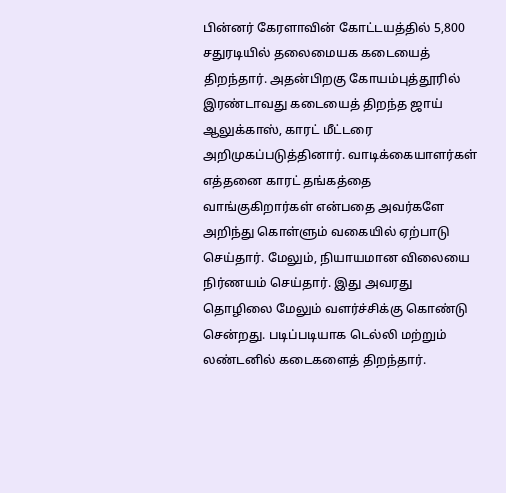பின்னர் கேரளாவின் கோட்டயத்தில் 5,800 சதுரடியில் தலைமையக கடையைத் திறந்தார். அதன்பிறகு கோயம்புத்தூரில் இரண்டாவது கடையைத் திறந்த ஜாய் ஆலுக்காஸ், காரட் மீட்டரை அறிமுகப்படுத்தினார். வாடிக்கையாளர்கள் எத்தனை காரட் தங்கத்தை வாங்குகிறார்கள் என்பதை அவர்களே அறிந்து கொள்ளும் வகையில் ஏற்பாடு செய்தார். மேலும், நியாயமான விலையை நிர்ணயம் செய்தார். இது அவரது தொழிலை மேலும் வளர்ச்சிக்கு கொண்டு சென்றது. படிப்படியாக டெல்லி மற்றும் லண்டனில் கடைகளைத் திறந்தார்.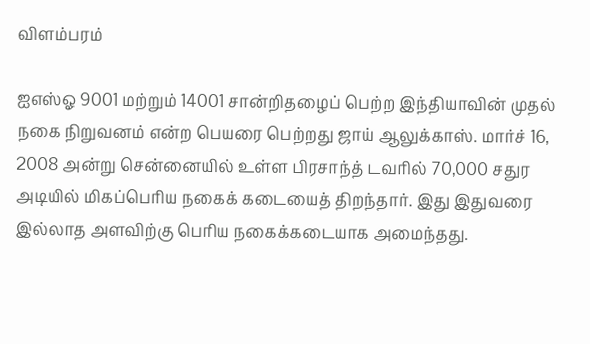விளம்பரம்

ஐஎஸ்ஓ 9001 மற்றும் 14001 சான்றிதழைப் பெற்ற இந்தியாவின் முதல் நகை நிறுவனம் என்ற பெயரை பெற்றது ஜாய் ஆலுக்காஸ். மார்ச் 16, 2008 அன்று சென்னையில் உள்ள பிரசாந்த் டவரில் 70,000 சதுர அடியில் மிகப்பெரிய நகைக் கடையைத் திறந்தார். இது இதுவரை இல்லாத அளவிற்கு பெரிய நகைக்கடையாக அமைந்தது.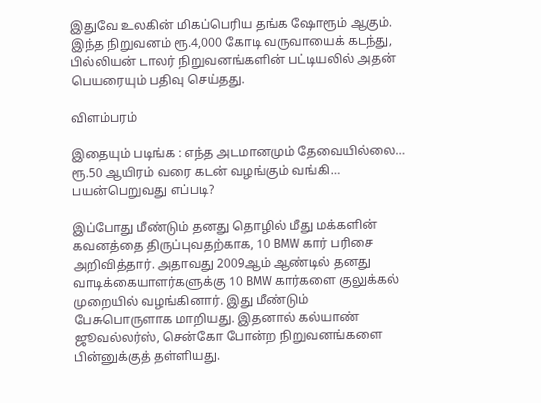இதுவே உலகின் மிகப்பெரிய தங்க ஷோரூம் ஆகும். இந்த நிறுவனம் ரூ.4,000 கோடி வருவாயைக் கடந்து, பில்லியன் டாலர் நிறுவனங்களின் பட்டியலில் அதன் பெயரையும் பதிவு செய்தது.

விளம்பரம்

இதையும் படிங்க : எந்த அடமானமும் தேவையில்லை… ரூ.50 ஆயிரம் வரை கடன் வழங்கும் வங்கி… பயன்பெறுவது எப்படி?

இப்போது மீண்டும் தனது தொழில் மீது மக்களின் கவனத்தை திருப்புவதற்காக, 10 BMW கார் பரிசை அறிவித்தார். அதாவது 2009ஆம் ஆண்டில் தனது வாடிக்கையாளர்களுக்கு 10 BMW கார்களை குலுக்கல் முறையில் வழங்கினார். இது மீண்டும் பேசுபொருளாக மாறியது. இதனால் கல்யாண் ஜூவல்லர்ஸ், சென்கோ போன்ற நிறுவனங்களை பின்னுக்குத் தள்ளியது.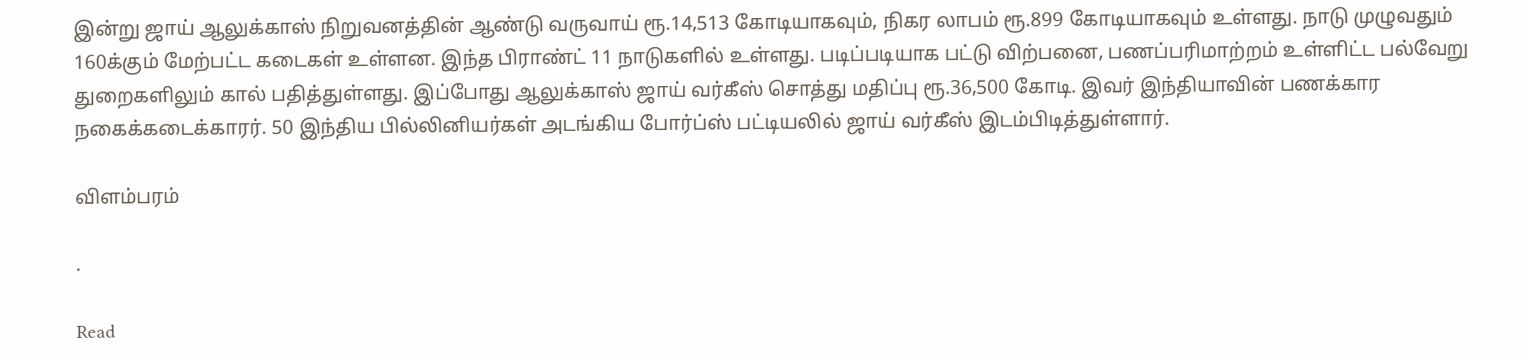இன்று ஜாய் ஆலுக்காஸ் நிறுவனத்தின் ஆண்டு வருவாய் ரூ.14,513 கோடியாகவும், நிகர லாபம் ரூ.899 கோடியாகவும் உள்ளது. நாடு முழுவதும் 160க்கும் மேற்பட்ட கடைகள் உள்ளன. இந்த பிராண்ட் 11 நாடுகளில் உள்ளது. படிப்படியாக பட்டு விற்பனை, பணப்பரிமாற்றம் உள்ளிட்ட பல்வேறு துறைகளிலும் கால் பதித்துள்ளது. இப்போது ஆலுக்காஸ் ஜாய் வர்கீஸ் சொத்து மதிப்பு ரூ.36,500 கோடி. இவர் இந்தியாவின் பணக்கார நகைக்கடைக்காரர். 50 இந்திய பில்லினியர்கள் அடங்கிய போர்ப்ஸ் பட்டியலில் ஜாய் வர்கீஸ் இடம்பிடித்துள்ளார்.

விளம்பரம்

.

Read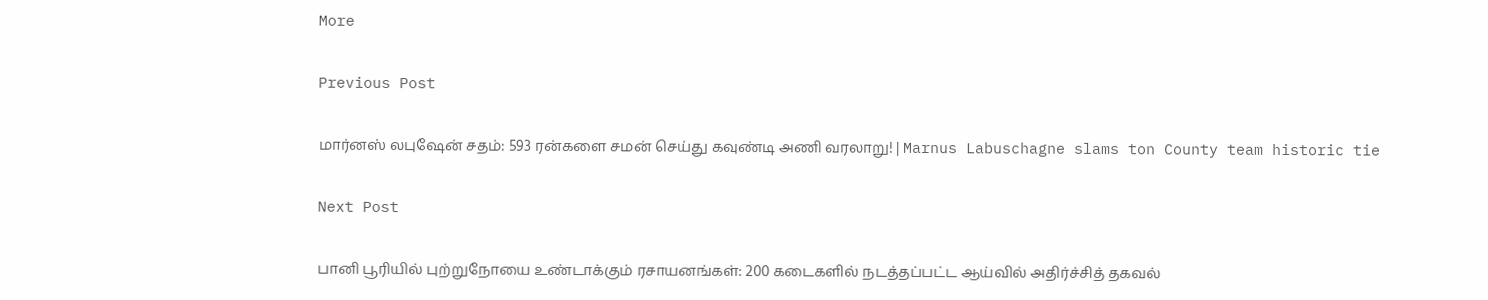More

Previous Post

மார்னஸ் லபுஷேன் சதம்: 593 ரன்களை சமன் செய்து கவுண்டி அணி வரலாறு! | Marnus Labuschagne slams ton County team historic tie

Next Post

பானி பூரியில் புற்றுநோயை உண்டாக்கும் ரசாயனங்கள்: 200 கடைகளில் நடத்தப்பட்ட ஆய்வில் அதிர்ச்சித் தகவல்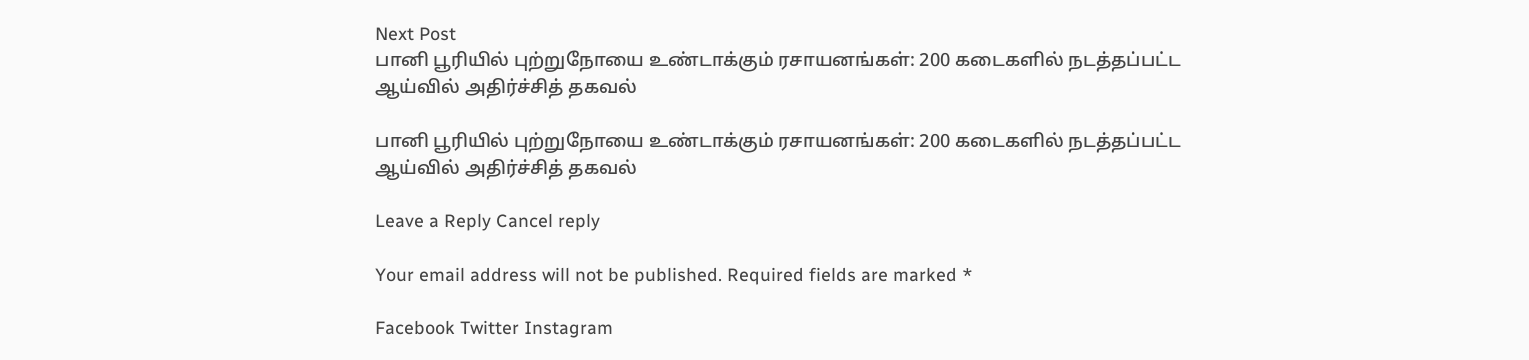Next Post
பானி பூரியில் புற்றுநோயை உண்டாக்கும் ரசாயனங்கள்: 200 கடைகளில் நடத்தப்பட்ட ஆய்வில் அதிர்ச்சித் தகவல்

பானி பூரியில் புற்றுநோயை உண்டாக்கும் ரசாயனங்கள்: 200 கடைகளில் நடத்தப்பட்ட ஆய்வில் அதிர்ச்சித் தகவல்

Leave a Reply Cancel reply

Your email address will not be published. Required fields are marked *

Facebook Twitter Instagram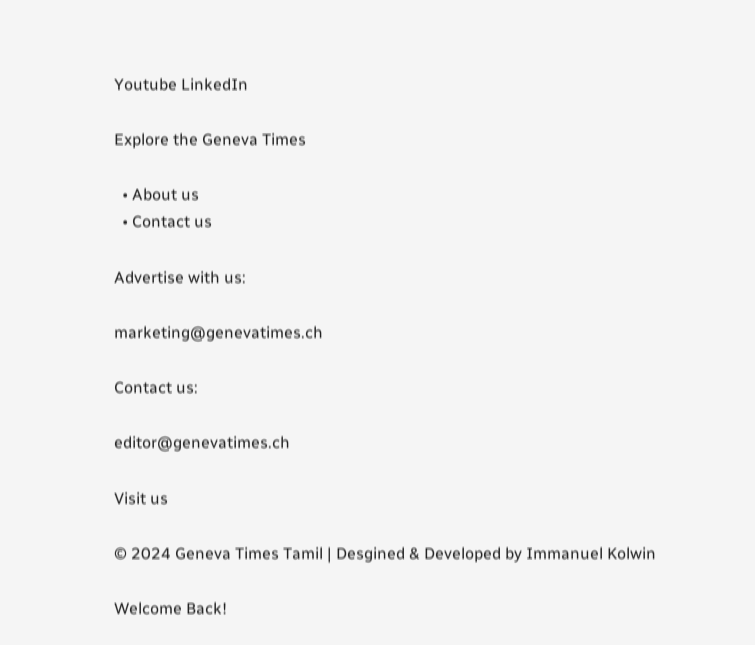Youtube LinkedIn

Explore the Geneva Times

  • About us
  • Contact us

Advertise with us:

marketing@genevatimes.ch

Contact us:

editor@genevatimes.ch

Visit us

© 2024 Geneva Times Tamil | Desgined & Developed by Immanuel Kolwin

Welcome Back!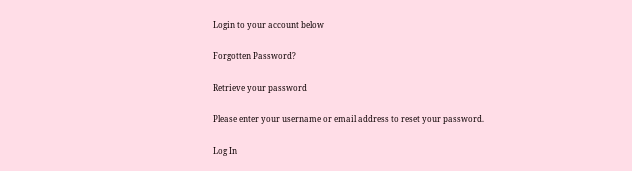Login to your account below

Forgotten Password?

Retrieve your password

Please enter your username or email address to reset your password.

Log In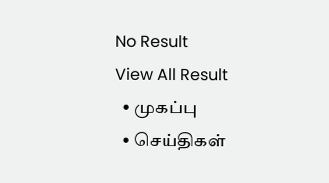No Result
View All Result
  • முகப்பு
  • செய்திகள்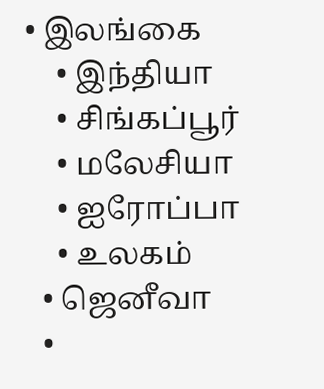• இலங்கை
    • இந்தியா
    • சிங்கப்பூர்
    • மலேசியா
    • ஐரோப்பா
    • உலகம்
  • ஜெனீவா
  •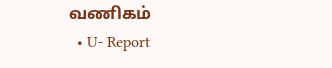வணிகம்
  • U- Report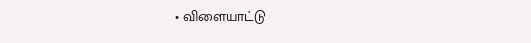• விளையாட்டு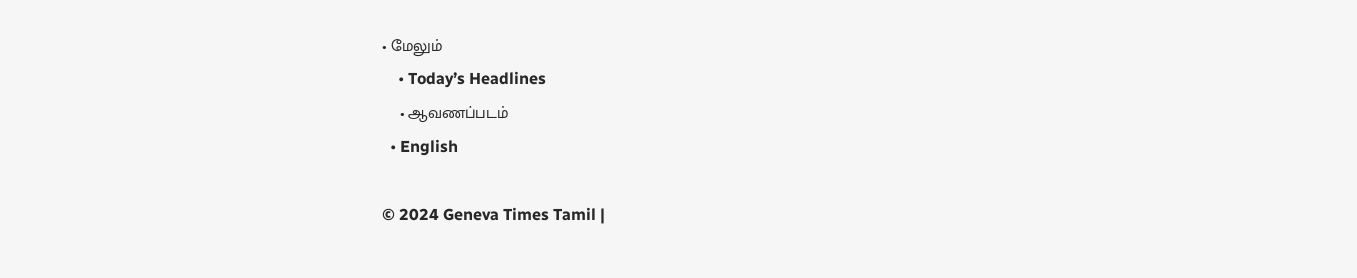• மேலும்
    • Today’s Headlines
    • ஆவணப்படம்
  • English

© 2024 Geneva Times Tamil |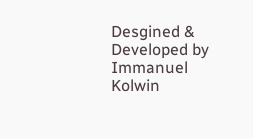Desgined & Developed by Immanuel Kolwin